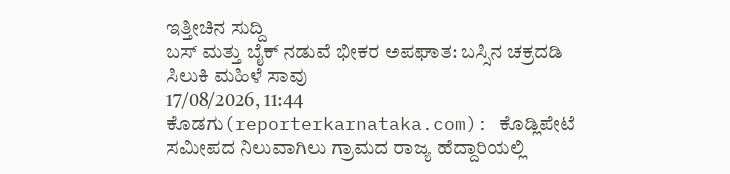ಇತ್ತೀಚಿನ ಸುದ್ದಿ
ಬಸ್ ಮತ್ತು ಬೈಕ್ ನಡುವೆ ಭೀಕರ ಅಪಘಾತ: ಬಸ್ಸಿನ ಚಕ್ರದಡಿ ಸಿಲುಕಿ ಮಹಿಳೆ ಸಾವು
17/08/2026, 11:44
ಕೊಡಗು(reporterkarnataka.com): ಕೊಡ್ಲಿಪೇಟೆ ಸಮೀಪದ ನಿಲುವಾಗಿಲು ಗ್ರಾಮದ ರಾಜ್ಯ ಹೆದ್ದಾರಿಯಲ್ಲಿ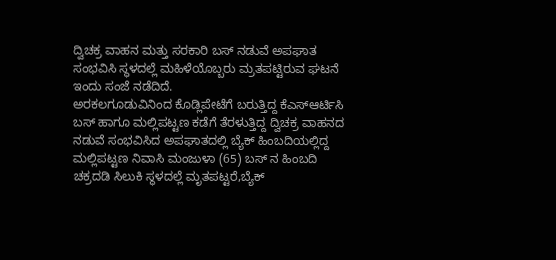ದ್ವಿಚಕ್ರ ವಾಹನ ಮತ್ತು ಸರಕಾರಿ ಬಸ್ ನಡುವೆ ಅಪಘಾತ ಸಂಭವಿಸಿ ಸ್ಥಳದಲ್ಲೆ ಮಹಿಳೆಯೊಬ್ಬರು ಮ್ರತಪಟ್ಟಿರುವ ಘಟನೆ ಇಂದು ಸಂಜೆ ನಡೆದಿದೆ.
ಅರಕಲಗೂಡುವಿನಿಂದ ಕೊಡ್ಲಿಪೇಟೆಗೆ ಬರುತ್ತಿದ್ದ ಕೆಎಸ್ಆರ್ಟಿಸಿ ಬಸ್ ಹಾಗೂ ಮಲ್ಲಿಪಟ್ಟಣ ಕಡೆಗೆ ತೆರಳುತ್ತಿದ್ದ ದ್ವಿಚಕ್ರ ವಾಹನದ ನಡುವೆ ಸಂಭವಿಸಿದ ಅಪಘಾತದಲ್ಲಿ ಬ್ಯೆಕ್ ಹಿಂಬದಿಯಲ್ಲಿದ್ದ ಮಲ್ಲಿಪಟ್ಟಣ ನಿವಾಸಿ ಮಂಜುಳಾ (65) ಬಸ್ ನ ಹಿಂಬದಿ ಚಕ್ರದಡಿ ಸಿಲುಕಿ ಸ್ಥಳದಲ್ಲೆ ಮೃತಪಟ್ಟರೆ,ಬ್ಯೆಕ್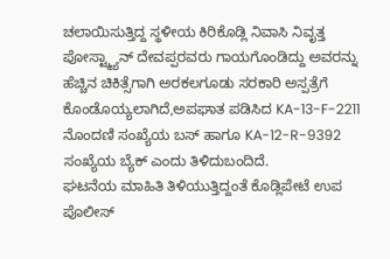ಚಲಾಯಿಸುತ್ತಿದ್ದ ಸ್ಥಳೀಯ ಕಿರಿಕೊಡ್ಲಿ ನಿವಾಸಿ ನಿವೃತ್ತ ಪೋಸ್ಟ್ಮ್ಯಾನ್ ದೇವಪ್ಪರವರು ಗಾಯಗೊಂಡಿದ್ದು ಅವರನ್ನು ಹೆಚ್ಚಿನ ಚಿಕಿತ್ಸೆಗಾಗಿ ಅರಕಲಗೂಡು ಸರಕಾರಿ ಅಸ್ಪತ್ರೆಗೆ ಕೊಂಡೊಯ್ಯಲಾಗಿದೆ,ಅಪಘಾತ ಪಡಿಸಿದ KA-13-F-2211 ನೊಂದಣಿ ಸಂಖ್ಯೆಯ ಬಸ್ ಹಾಗೂ KA-12-R-9392 ಸಂಖ್ಯೆಯ ಬ್ಯೆಕ್ ಎಂದು ತಿಳಿದುಬಂದಿದೆ.
ಘಟನೆಯ ಮಾಹಿತಿ ತಿಳಿಯುತ್ತಿದ್ದಂತೆ ಕೊಡ್ಲಿಪೇಟೆ ಉಪ ಪೊಲೀಸ್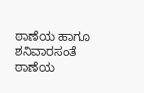ಠಾಣೆಯ ಹಾಗೂ ಶನಿವಾರಸಂತೆ ಠಾಣೆಯ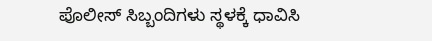ಪೊಲೀಸ್ ಸಿಬ್ಬಂದಿಗಳು ಸ್ಥಳಕ್ಕೆ ಧಾವಿಸಿ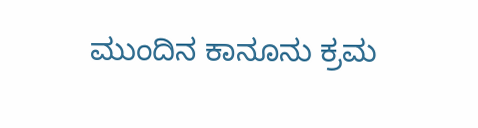ಮುಂದಿನ ಕಾನೂನು ಕ್ರಮ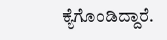ಕ್ಯೆಗೊಂಡಿದ್ದಾರೆ.